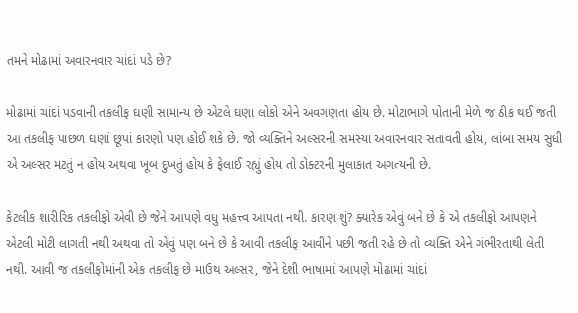તમને મોઢામાં અવારનવાર ચાંદાં પડે છે?

મોઢામાં ચાંદાં પડવાની તકલીફ ઘણી સામાન્ય છે એટલે ઘણા લોકો એને અવગણતા હોય છે. મોટાભાગે પોતાની મેળે જ ઠીક થઈ જતી આ તકલીફ પાછળ ઘણાં છૂપાં કારણો પણ હોઈ શકે છે. જો વ્યક્તિને અલ્સરની સમસ્યા અવારનવાર સતાવતી હોય, લાંબા સમય સુધી એ અલ્સર મટતું ન હોય અથવા ખૂબ દુખતું હોય કે ફેલાઈ રહ્યું હોય તો ડોક્ટરની મુલાકાત અગત્યની છે.

કેટલીક શારીરિક તકલીફો એવી છે જેને આપણે વધુ મહત્ત્વ આપતા નથી. કારણ શું? ક્યારેક એવું બને છે કે એ તકલીફો આપણને એટલી મોટી લાગતી નથી અથવા તો એવું પણ બને છે કે આવી તકલીફ આવીને પછી જતી રહે છે તો વ્યક્તિ એને ગંભીરતાથી લેતી નથી. આવી જ તકલીફોમાંની એક તકલીફ છે માઉથ અલ્સર, જેને દેશી ભાષામાં આપણે મોઢામાં ચાંદાં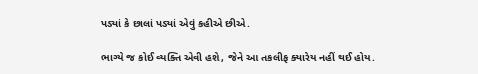પડ્યાં કે છાલાં પડ્યાં એવું કહીએ છીએ.

ભાગ્યે જ કોઈ વ્યક્તિ એવી હશે, જેને આ તકલીફ ક્યારેય નહીં થઈ હોય.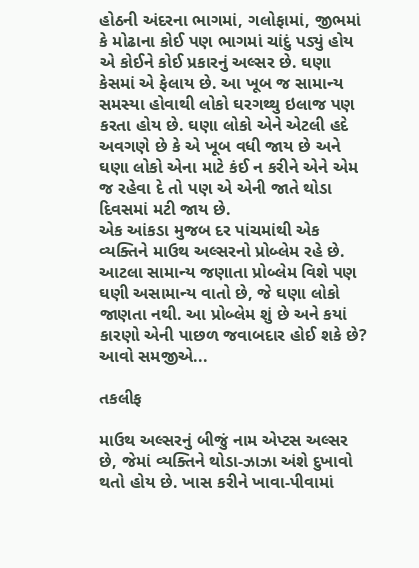હોઠની અંદરના ભાગમાં, ગલોફામાં, જીભમાં કે મોઢાના કોઈ પણ ભાગમાં ચાંદું પડ્યું હોય એ કોઈને કોઈ પ્રકારનું અલ્સર છે. ઘણા કેસમાં એ ફેલાય છે. આ ખૂબ જ સામાન્ય સમસ્યા હોવાથી લોકો ઘરગથ્થુ ઇલાજ પણ કરતા હોય છે. ઘણા લોકો એને એટલી હદે અવગણે છે કે એ ખૂબ વધી જાય છે અને ઘણા લોકો એના માટે કંઈ ન કરીને એને એમ જ રહેવા દે તો પણ એ એની જાતે થોડા દિવસમાં મટી જાય છે.
એક આંકડા મુજબ દર પાંચમાંથી એક વ્યક્તિને માઉથ અલ્સરનો પ્રોબ્લેમ રહે છે. આટલા સામાન્ય જણાતા પ્રોબ્લેમ વિશે પણ ઘણી અસામાન્ય વાતો છે, જે ઘણા લોકો જાણતા નથી. આ પ્રોબ્લેમ શું છે અને કયાં કારણો એની પાછળ જવાબદાર હોઈ શકે છે? આવો સમજીએ...

તકલીફ

માઉથ અલ્સરનું બીજું નામ એપ્ટસ અલ્સર છે, જેમાં વ્યક્તિને થોડા-ઝાઝા અંશે દુખાવો થતો હોય છે. ખાસ કરીને ખાવા-પીવામાં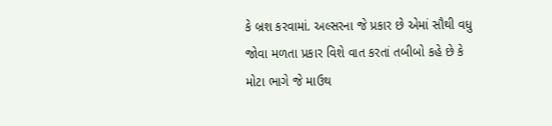કે બ્રશ કરવામાં. અલ્સરના જે પ્રકાર છે એમાં સૌથી વધુ જોવા મળતા પ્રકાર વિશે વાત કરતાં તબીબો કહે છે કે મોટા ભાગે જે માઉથ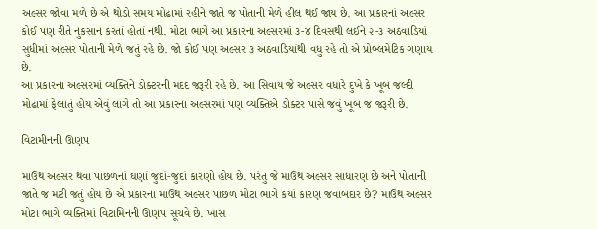અલ્સર જોવા મળે છે એ થોડો સમય મોઢામાં રહીને જાતે જ પોતાની મેળે હીલ થઈ જાય છે. આ પ્રકારનાં અલ્સર કોઈ પણ રીતે નુકસાન કરતાં હોતાં નથી. મોટા ભાગે આ પ્રકારના અલ્સરમાં ૩-૪ દિવસથી લઈને ૨-૩ અઠવાડિયાં સુધીમાં અલ્સર પોતાની મેળે જતું રહે છે. જો કોઈ પણ અલ્સર ૩ અઠવાડિયાંથી વધુ રહે તો એ પ્રોબ્લમેટિક ગણાય છે.
આ પ્રકારના અલ્સરમાં વ્યક્તિને ડોક્ટરની મદદ જરૂરી રહે છે. આ સિવાય જે અલ્સર વધારે દુખે કે ખૂબ જલ્દી મોઢામાં ફેલાતું હોય એવું લાગે તો આ પ્રકારના અલ્સરમાં પણ વ્યક્તિએ ડોક્ટર પાસે જવું ખૂબ જ જરૂરી છે.

વિટામીનની ઊણપ

માઉથ અલ્સર થવા પાછળનાં ઘણાં જુદાં-જુદાં કારણો હોય છે. પરંતુ જે માઉથ અલ્સર સાધારણ છે અને પોતાની જાતે જ મટી જતું હોય છે એ પ્રકારના માઉથ અલ્સર પાછળ મોટા ભાગે કયાં કારણ જવાબદાર છે? માઉથ અલ્સર મોટા ભાગે વ્યક્તિમાં વિટામિનની ઊણપ સૂચવે છે. ખાસ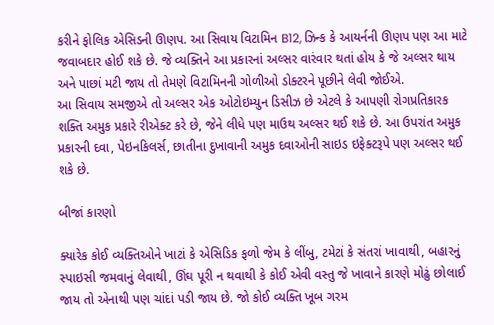કરીને ફોલિક એસિડની ઊણપ. આ સિવાય વિટામિન B12, ઝિન્ક કે આયર્નની ઊણપ પણ આ માટે જવાબદાર હોઈ શકે છે. જે વ્યક્તિને આ પ્રકારનાં અલ્સર વારંવાર થતાં હોય કે જે અલ્સર થાય અને પાછાં મટી જાય તો તેમણે વિટામિનની ગોળીઓ ડોક્ટરને પૂછીને લેવી જોઈએ.
આ સિવાય સમજીએ તો અલ્સર એક ઓટોઇમ્યુન ડિસીઝ છે એટલે કે આપણી રોગપ્રતિકારક શક્તિ અમુક પ્રકારે રીએક્ટ કરે છે, જેને લીધે પણ માઉથ અલ્સર થઈ શકે છે. આ ઉપરાંત અમુક પ્રકારની દવા, પેઇનકિલર્સ, છાતીના દુખાવાની અમુક દવાઓની સાઇડ ઇફેક્ટરૂપે પણ અલ્સર થઈ શકે છે.

બીજાં કારણો

ક્યારેક કોઈ વ્યક્તિઓને ખાટાં કે એસિડિક ફળો જેમ કે લીંબુ, ટમેટાં કે સંતરાં ખાવાથી, બહારનું સ્પાઇસી જમવાનું લેવાથી, ઊંઘ પૂરી ન થવાથી કે કોઈ એવી વસ્તુ જે ખાવાને કારણે મોઢું છોલાઈ જાય તો એનાથી પણ ચાંદાં પડી જાય છે. જો કોઈ વ્યક્તિ ખૂબ ગરમ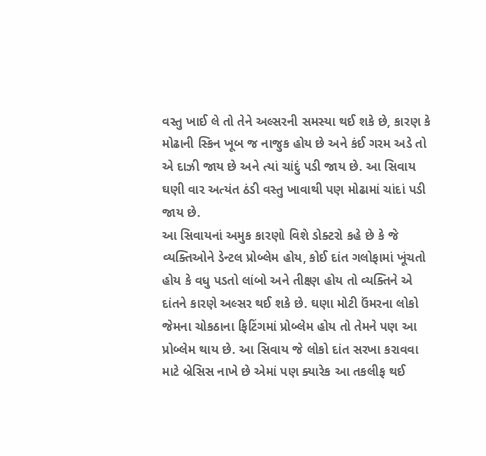વસ્તુ ખાઈ લે તો તેને અલ્સરની સમસ્યા થઈ શકે છે, કારણ કે મોઢાની સ્કિન ખૂબ જ નાજુક હોય છે અને કંઈ ગરમ અડે તો એ દાઝી જાય છે અને ત્યાં ચાંદું પડી જાય છે. આ સિવાય ઘણી વાર અત્યંત ઠંડી વસ્તુ ખાવાથી પણ મોઢામાં ચાંદાં પડી જાય છે.
આ સિવાયનાં અમુક કારણો વિશે ડોક્ટરો કહે છે કે જે વ્યક્તિઓને ડેન્ટલ પ્રોબ્લેમ હોય, કોઈ દાંત ગલોફામાં ખૂંચતો હોય કે વધુ પડતો લાંબો અને તીક્ષ્ણ હોય તો વ્યક્તિને એ દાંતને કારણે અલ્સર થઈ શકે છે. ઘણા મોટી ઉંમરના લોકો જેમના ચોકઠાના ફિટિંગમાં પ્રોબ્લેમ હોય તો તેમને પણ આ પ્રોબ્લેમ થાય છે. આ સિવાય જે લોકો દાંત સરખા કરાવવા માટે બ્રેસિસ નાખે છે એમાં પણ ક્યારેક આ તકલીફ થઈ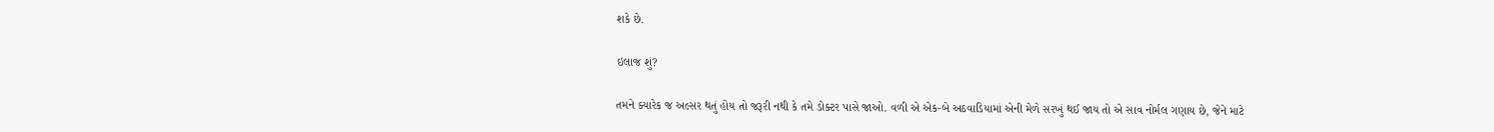શકે છે.

ઇલાજ શું?

તમને ક્યારેક જ અલ્સર થતું હોય તો જરૂરી નથી કે તમે ડોક્ટર પાસે જાઓ. વળી એ એક-બે અઠવાડિયામાં એની મેળે સરખું થઈ જાય તો એ સાવ નોર્મલ ગણાય છે, જેને માટે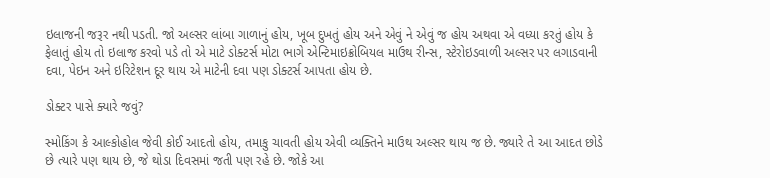ઇલાજની જરૂર નથી પડતી. જો અલ્સર લાંબા ગાળાનું હોય, ખૂબ દુખતું હોય અને એવું ને એવું જ હોય અથવા એ વધ્યા કરતું હોય કે ફેલાતું હોય તો ઇલાજ કરવો પડે તો એ માટે ડોક્ટર્સ મોટા ભાગે એન્ટિમાઇક્રોબિયલ માઉથ રીન્સ, સ્ટેરોઇડવાળી અલ્સર પર લગાડવાની દવા, પેઇન અને ઇરિટેશન દૂર થાય એ માટેની દવા પણ ડોક્ટર્સ આપતા હોય છે.

ડોક્ટર પાસે ક્યારે જવું?

સ્મોકિંગ કે આલ્કોહોલ જેવી કોઈ આદતો હોય, તમાકુ ચાવતી હોય એવી વ્યક્તિને માઉથ અલ્સર થાય જ છે. જ્યારે તે આ આદત છોડે છે ત્યારે પણ થાય છે, જે થોડા દિવસમાં જતી પણ રહે છે. જોકે આ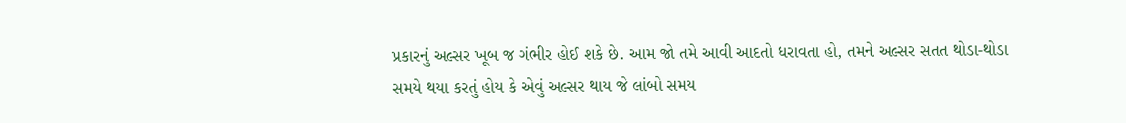પ્રકારનું અલ્સર ખૂબ જ ગંભીર હોઈ શકે છે. આમ જો તમે આવી આદતો ધરાવતા હો, તમને અલ્સર સતત થોડા-થોડા સમયે થયા કરતું હોય કે એવું અલ્સર થાય જે લાંબો સમય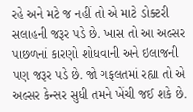રહે અને મટે જ નહીં તો એ માટે ડોક્ટરી સલાહની જરૂર પડે છે. ખાસ તો આ અલ્સર પાછળનાં કારણો શોધવાની અને ઇલાજની પણ જરૂર પડે છે. જો ગફલતમાં રહ્યા તો એ અલ્સર કેન્સર સુધી તમને ખેંચી જઈ શકે છે.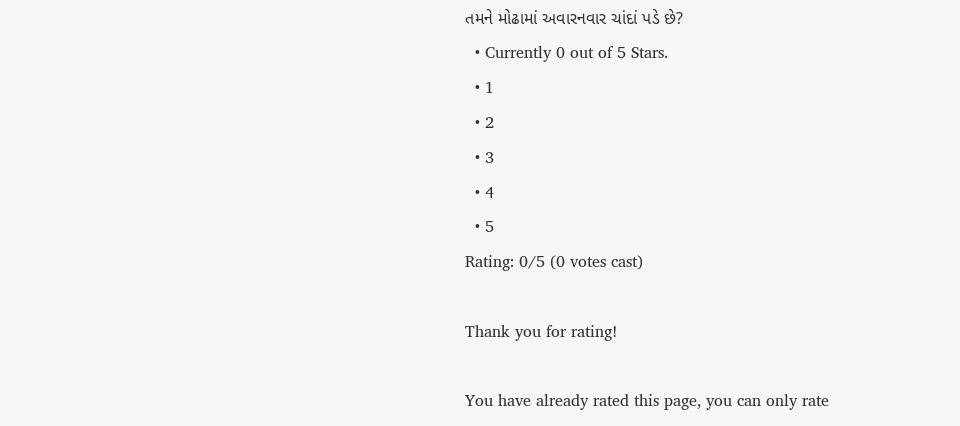તમને મોઢામાં અવારનવાર ચાંદાં પડે છે?
  • Currently 0 out of 5 Stars.
  • 1
  • 2
  • 3
  • 4
  • 5
Rating: 0/5 (0 votes cast)

Thank you for rating!

You have already rated this page, you can only rate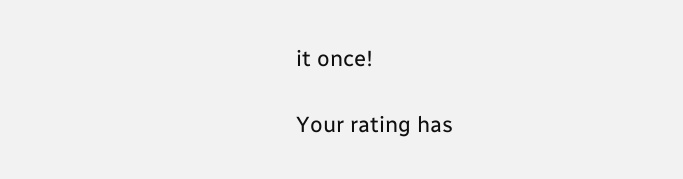it once!

Your rating has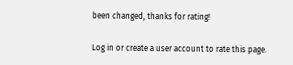been changed, thanks for rating!

Log in or create a user account to rate this page.